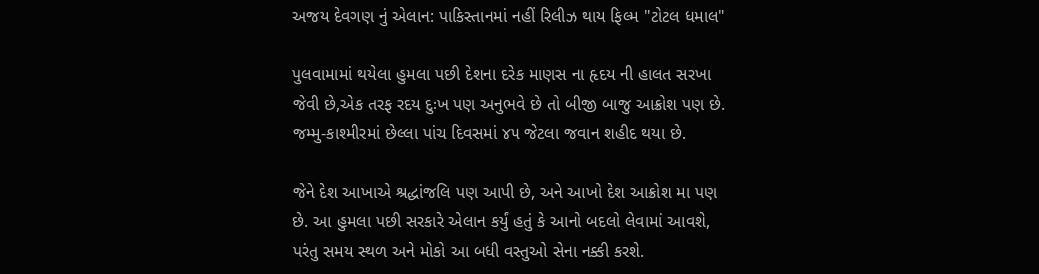અજય દેવગણ નું એલાન: પાકિસ્તાનમાં નહીં રિલીઝ થાય ફિલ્મ "ટોટલ ધમાલ"

પુલવામામાં થયેલા હુમલા પછી દેશના દરેક માણસ ના હૃદય ની હાલત સરખા જેવી છે,એક તરફ રદય દુઃખ પણ અનુભવે છે તો બીજી બાજુ આક્રોશ પણ છે. જમ્મુ-કાશ્મીરમાં છેલ્લા પાંચ દિવસમાં ૪૫ જેટલા જવાન શહીદ થયા છે.

જેને દેશ આખાએ શ્રદ્ધાંજલિ પણ આપી છે, અને આખો દેશ આક્રોશ મા પણ છે. આ હુમલા પછી સરકારે એલાન કર્યું હતું કે આનો બદલો લેવામાં આવશે, પરંતુ સમય સ્થળ અને મોકો આ બધી વસ્તુઓ સેના નક્કી કરશે.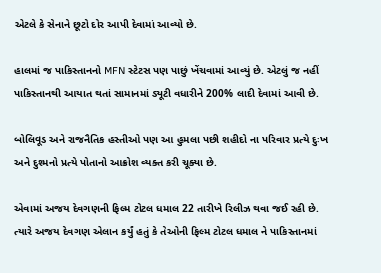એટલે કે સેનાને છૂટો દોર આપી દેવામાં આવ્યો છે.

હાલમાં જ પાકિસ્તાનનો MFN સ્ટેટસ પણ પાછું ખેંચવામાં આવ્યું છે. એટલું જ નહીં પાકિસ્તાનથી આયાત થતાં સામાનમાં ડ્યૂટી વધારીને 200% લાદી દેવામાં આવી છે.

બોલિવૂડ અને રાજનૈતિક હસ્તીઓ પણ આ હુમલા પછી શહીદો ના પરિવાર પ્રત્યે દુઃખ અને દુશ્મનો પ્રત્યે પોતાનો આક્રોશ વ્યક્ત કરી ચૂક્યા છે.

એવામાં અજય દેવગણની ફિલ્મ ટોટલ ધમાલ 22 તારીખે રિલીઝ થવા જઈ રહી છે. ત્યારે અજય દેવગણ એલાન કર્યું હતું કે તેઓની ફિલ્મ ટોટલ ધમાલ ને પાકિસ્તાનમાં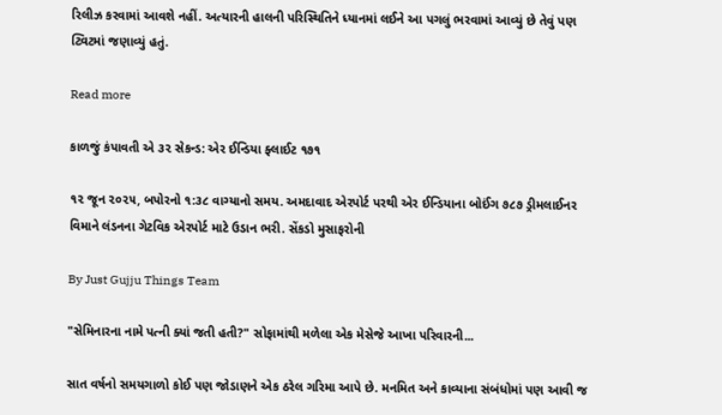રિલીઝ કરવામાં આવશે નહીં. અત્યારની હાલની પરિસ્થિતિને ધ્યાનમાં લઈને આ પગલું ભરવામાં આવ્યું છે તેવું પણ ટ્વિટમાં જણાવ્યું હતું.

Read more

કાળજું કંપાવતી એ ૩૨ સેકન્ડ: એર ઈન્ડિયા ફ્લાઈટ ૧૭૧

૧૨ જૂન ૨૦૨૫, બપોરનો ૧:૩૮ વાગ્યાનો સમય. અમદાવાદ એરપોર્ટ પરથી એર ઈન્ડિયાના બોઈંગ ૭૮૭ ડ્રીમલાઈનર વિમાને લંડનના ગેટવિક એરપોર્ટ માટે ઉડાન ભરી. સેંકડો મુસાફરોની

By Just Gujju Things Team

"સેમિનારના નામે પત્ની ક્યાં જતી હતી?" સોફામાંથી મળેલા એક મેસેજે આખા પરિવારની...

સાત વર્ષનો સમયગાળો કોઈ પણ જોડાણને એક ઠરેલ ગરિમા આપે છે. મનમિત અને કાવ્યાના સંબંધોમાં પણ આવી જ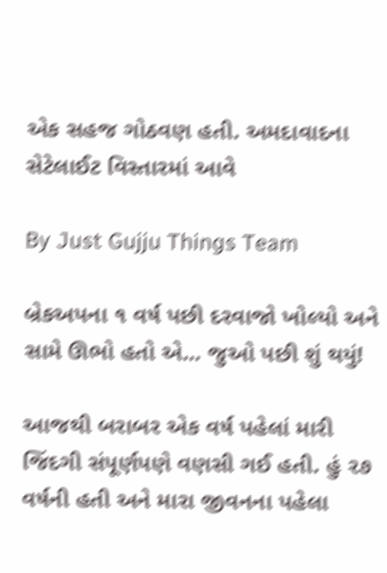એક સહજ ગોઠવણ હતી. અમદાવાદના સેટેલાઈટ વિસ્તારમાં આવે

By Just Gujju Things Team

બ્રેકઅપના ૧ વર્ષ પછી દરવાજો ખોલ્યો અને સામે ઊભો હતો એ... જુઓ પછી શું થયું!

આજથી બરાબર એક વર્ષ પહેલાં મારી જિંદગી સંપૂર્ણપણે વણસી ગઈ હતી. હું ૨૭ વર્ષની હતી અને મારા જીવનના પહેલા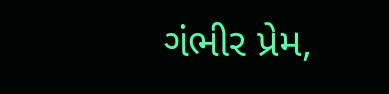ગંભીર પ્રેમ,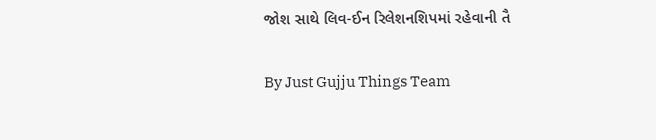જોશ સાથે લિવ-ઈન રિલેશનશિપમાં રહેવાની તૈ

By Just Gujju Things Team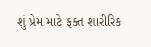શું પ્રેમ માટે ફક્ત શારીરિક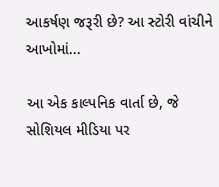આકર્ષણ જરૂરી છે? આ સ્ટોરી વાંચીને આખોમાં...

આ એક કાલ્પનિક વાર્તા છે, જે સોશિયલ મીડિયા પર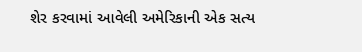શેર કરવામાં આવેલી અમેરિકાની એક સત્ય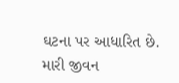ઘટના પર આધારિત છે. મારી જીવન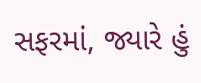સફરમાં, જ્યારે હું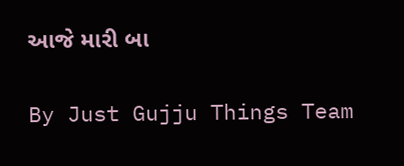આજે મારી બા

By Just Gujju Things Team